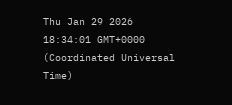Thu Jan 29 2026 18:34:01 GMT+0000 (Coordinated Universal Time)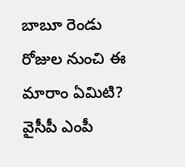బాబూ రెండు రోజుల నుంచి ఈ మారాం ఏమిటి?
వైసీపీ ఎంపీ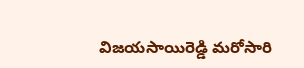విజయసాయిరెడ్డి మరోసారి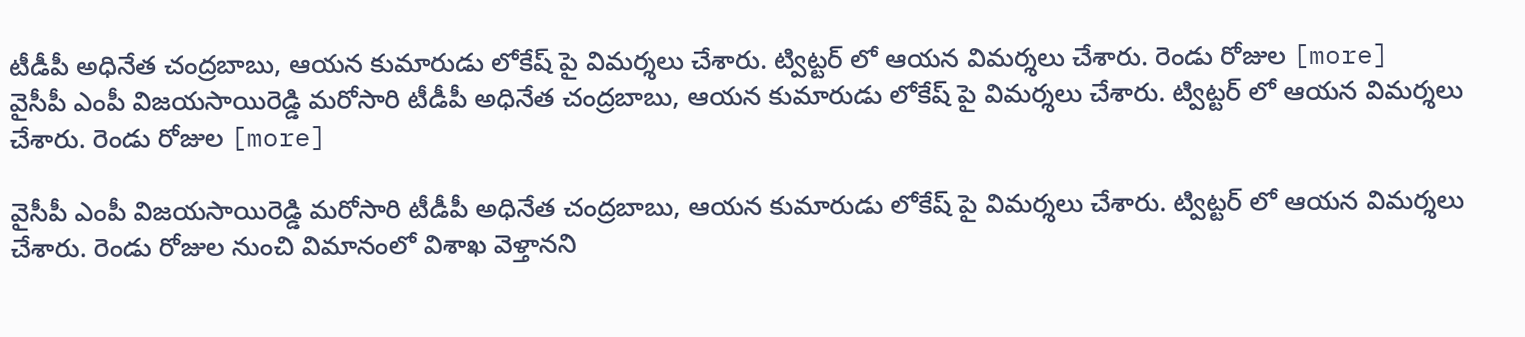టీడీపీ అధినేత చంద్రబాబు, ఆయన కుమారుడు లోకేష్ పై విమర్శలు చేశారు. ట్విట్టర్ లో ఆయన విమర్శలు చేశారు. రెండు రోజుల [more]
వైసీపీ ఎంపీ విజయసాయిరెడ్డి మరోసారి టీడీపీ అధినేత చంద్రబాబు, ఆయన కుమారుడు లోకేష్ పై విమర్శలు చేశారు. ట్విట్టర్ లో ఆయన విమర్శలు చేశారు. రెండు రోజుల [more]

వైసీపీ ఎంపీ విజయసాయిరెడ్డి మరోసారి టీడీపీ అధినేత చంద్రబాబు, ఆయన కుమారుడు లోకేష్ పై విమర్శలు చేశారు. ట్విట్టర్ లో ఆయన విమర్శలు చేశారు. రెండు రోజుల నుంచి విమానంలో విశాఖ వెళ్తానని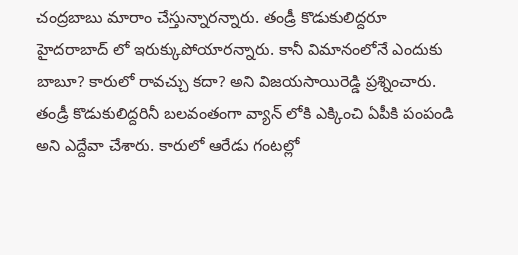చంద్రబాబు మారాం చేస్తున్నారన్నారు. తండ్రీ కొడుకులిద్దరూ హైదరాబాద్ లో ఇరుక్కుపోయారన్నారు. కానీ విమానంలోనే ఎందుకు బాబూ? కారులో రావచ్చు కదా? అని విజయసాయిరెడ్డి ప్రశ్నించారు. తండ్రీ కొడుకులిద్దరినీ బలవంతంగా వ్యాన్ లోకి ఎక్కించి ఏపీకి పంపండి అని ఎద్దేవా చేశారు. కారులో ఆరేడు గంటల్లో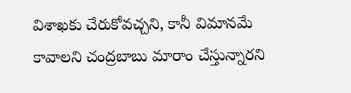విశాఖకు చేరుకోవచ్చని, కానీ విమానమే కావాలని చంద్రబాబు మారాం చేస్తున్నారని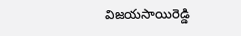విజయసాయిరెడ్డి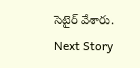సెటైర్ వేశారు.
Next Story